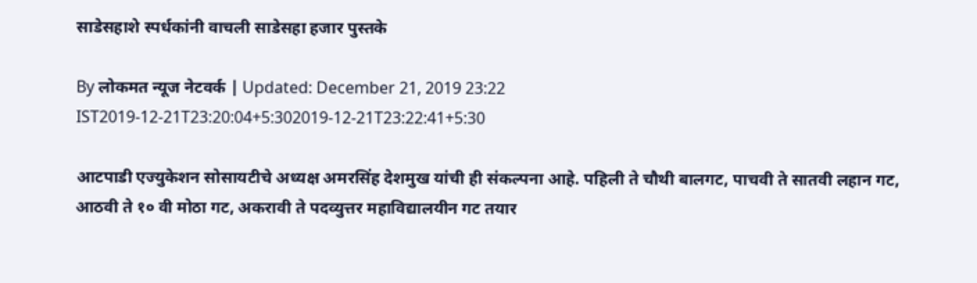साडेसहाशे स्पर्धकांनी वाचली साडेसहा हजार पुस्तके

By लोकमत न्यूज नेटवर्क | Updated: December 21, 2019 23:22 IST2019-12-21T23:20:04+5:302019-12-21T23:22:41+5:30

आटपाडी एज्युकेशन सोसायटीचे अध्यक्ष अमरसिंह देशमुख यांची ही संकल्पना आहे. पहिली ते चौथी बालगट, पाचवी ते सातवी लहान गट, आठवी ते १० वी मोठा गट, अकरावी ते पदव्युत्तर महाविद्यालयीन गट तयार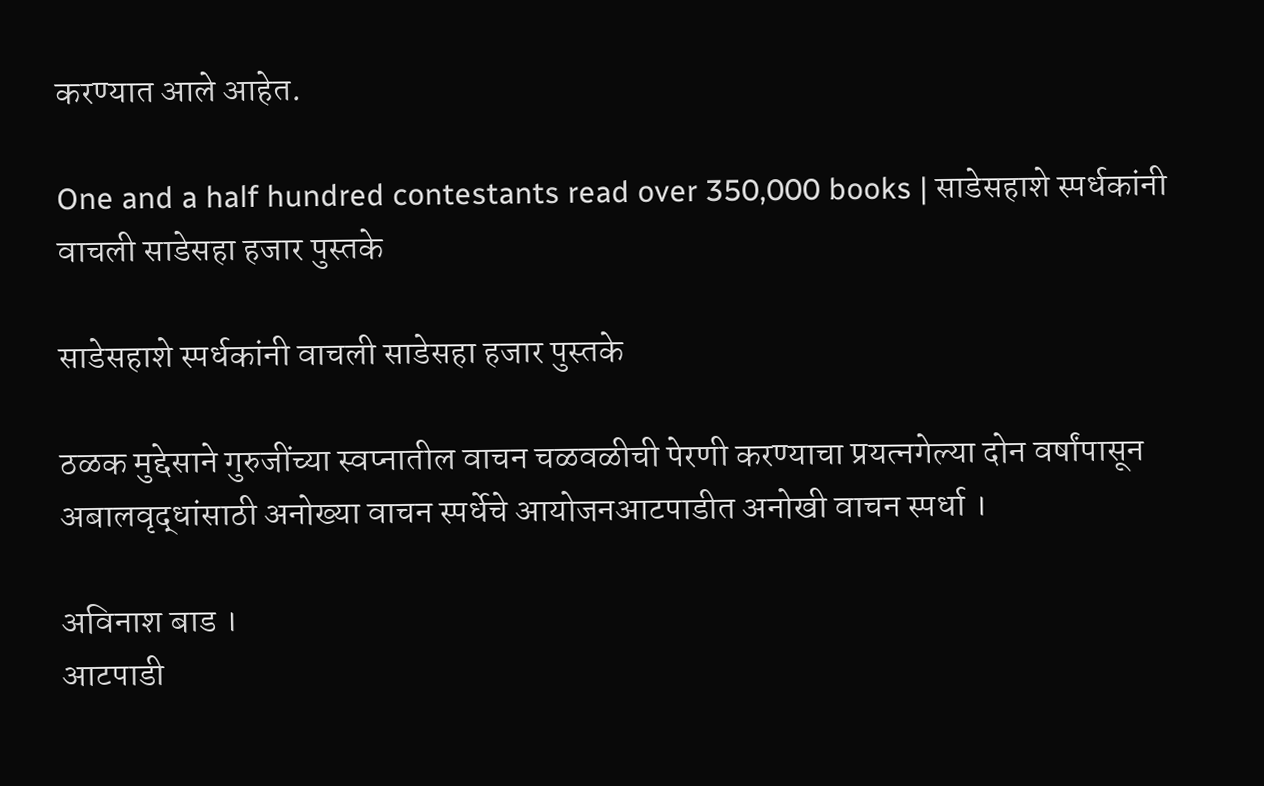करण्यात आले आहेत.

One and a half hundred contestants read over 350,000 books | साडेसहाशे स्पर्धकांनी वाचली साडेसहा हजार पुस्तके

साडेसहाशे स्पर्धकांनी वाचली साडेसहा हजार पुस्तके

ठळक मुद्देसाने गुरुजींच्या स्वप्नातील वाचन चळवळीची पेरणी करण्याचा प्रयत्नगेल्या दोन वर्षांपासून अबालवृद्धांसाठी अनोख्या वाचन स्पर्धेचे आयोजनआटपाडीत अनोखी वाचन स्पर्धा ।

अविनाश बाड ।
आटपाडी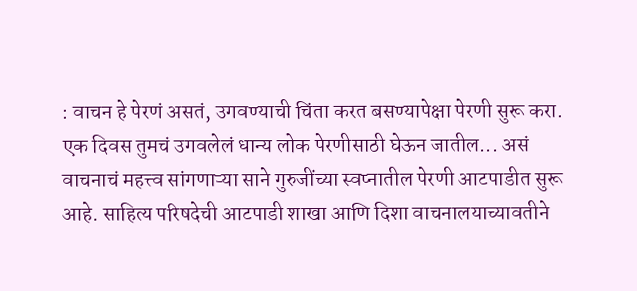: वाचन हे पेरणं असतं, उगवण्याची चिंता करत बसण्यापेक्षा पेरणी सुरू करा. एक दिवस तुमचं उगवलेलं धान्य लोक पेरणीसाठी घेऊन जातील... असं वाचनाचं महत्त्व सांगणाऱ्या साने गुरुजींच्या स्वप्नातील पेरणी आटपाडीत सुरू आहे. साहित्य परिषदेची आटपाडी शाखा आणि दिशा वाचनालयाच्यावतीने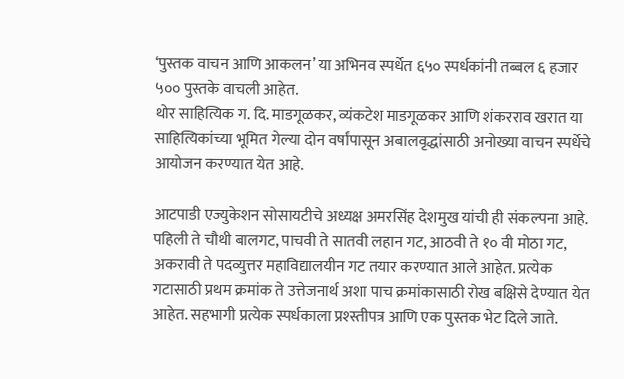‘पुस्तक वाचन आणि आकलन’ या अभिनव स्पर्धेत ६५० स्पर्धकांनी तब्बल ६ हजार ५०० पुस्तके वाचली आहेत.
थोर साहित्यिक ग. दि. माडगूळकर, व्यंकटेश माडगूळकर आणि शंकरराव खरात या साहित्यिकांच्या भूमित गेल्या दोन वर्षांपासून अबालवृद्धांसाठी अनोख्या वाचन स्पर्धेचे आयोजन करण्यात येत आहे.

आटपाडी एज्युकेशन सोसायटीचे अध्यक्ष अमरसिंह देशमुख यांची ही संकल्पना आहे. पहिली ते चौथी बालगट, पाचवी ते सातवी लहान गट, आठवी ते १० वी मोठा गट, अकरावी ते पदव्युत्तर महाविद्यालयीन गट तयार करण्यात आले आहेत. प्रत्येक गटासाठी प्रथम क्रमांक ते उत्तेजनार्थ अशा पाच क्रमांकासाठी रोख बक्षिसे देण्यात येत आहेत. सहभागी प्रत्येक स्पर्धकाला प्रश्स्तीपत्र आणि एक पुस्तक भेट दिले जाते.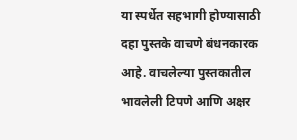या स्पर्धेत सहभागी होण्यासाठी दहा पुस्तके वाचणे बंधनकारक आहे. वाचलेल्या पुस्तकातील भावलेली टिपणे आणि अक्षर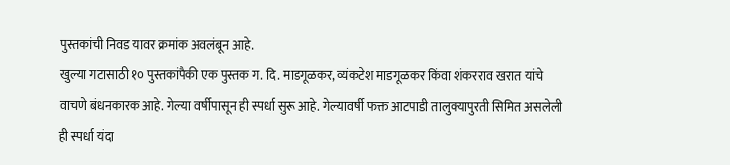पुस्तकांची निवड यावर क्रमांक अवलंबून आहे.
खुल्या गटासाठी १० पुस्तकांपैकी एक पुस्तक ग. दि. माडगूळकर, व्यंकटेश माडगूळकर किंवा शंकरराव खरात यांचे वाचणे बंधनकारक आहे. गेल्या वर्षीपासून ही स्पर्धा सुरू आहे. गेल्यावर्षी फक्त आटपाडी तालुक्यापुरती सिमित असलेली ही स्पर्धा यंदा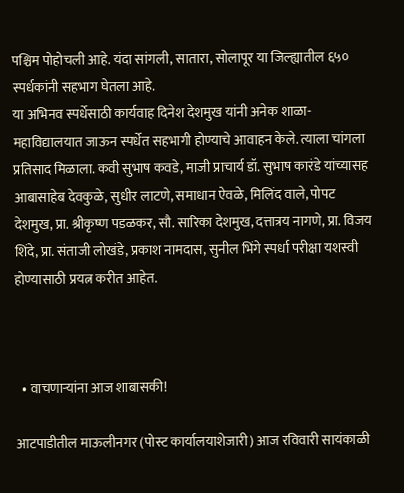पश्चिम पोहोचली आहे. यंदा सांगली, सातारा, सोलापूर या जिल्ह्यातील ६५० स्पर्धकांनी सहभाग घेतला आहे.
या अभिनव स्पर्धेसाठी कार्यवाह दिनेश देशमुख यांनी अनेक शाळा-महाविद्यालयात जाऊन स्पर्धेत सहभागी होण्याचे आवाहन केले. त्याला चांगला प्रतिसाद मिळाला. कवी सुभाष कवडे, माजी प्राचार्य डॉ. सुभाष कारंडे यांच्यासह आबासाहेब देवकुळे, सुधीर लाटणे, समाधान ऐवळे, मिलिंद वाले, पोपट देशमुख, प्रा. श्रीकृष्ण पडळकर, सौ. सारिका देशमुख, दत्तात्रय नागणे, प्रा. विजय शिंदे, प्रा. संताजी लोखंडे, प्रकाश नामदास, सुनील भिंगे स्पर्धा परीक्षा यशस्वी होण्यासाठी प्रयत्न करीत आहेत.



  • वाचणाऱ्यांना आज शाबासकी!

आटपाडीतील माऊलीनगर (पोस्ट कार्यालयाशेजारी) आज रविवारी सायंकाळी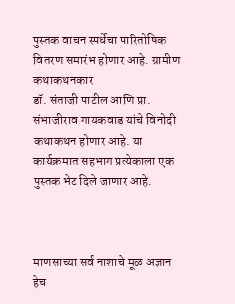पुस्तक वाचन स्पर्धेचा पारितोषिक वितरण समारंभ होणार आहे. ग्रामीण कथाकथनकार
डॉ. संताजी पाटील आणि प्रा. संभाजीराव गायकवाड यांचे विनोदी कथाकथन होणार आहे. या कार्यक्रमात सहभाग प्रत्येकाला एक पुस्तक भेट दिले जाणार आहे.



माणसाच्या सर्व नाशाचे मूळ अज्ञान हेच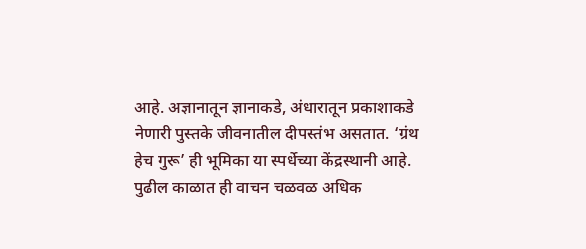आहे. अज्ञानातून ज्ञानाकडे, अंधारातून प्रकाशाकडे नेणारी पुस्तके जीवनातील दीपस्तंभ असतात. ‘ग्रंथ हेच गुरू’ ही भूमिका या स्पर्धेच्या केंद्रस्थानी आहे. पुढील काळात ही वाचन चळवळ अधिक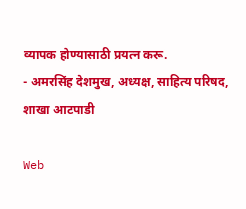व्यापक होण्यासाठी प्रयत्न करू.
- अमरसिंह देशमुख, अध्यक्ष, साहित्य परिषद, शाखा आटपाडी

Web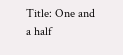Title: One and a half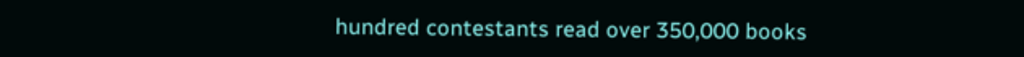hundred contestants read over 350,000 books